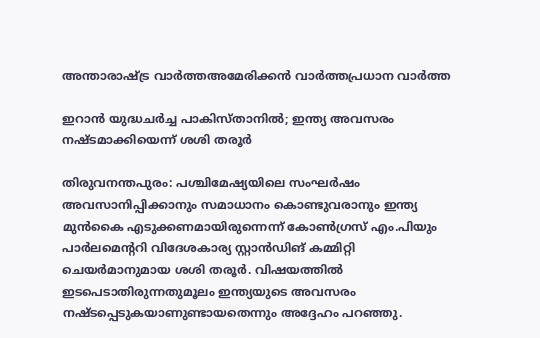അന്താരാഷ്ട്ര വാർത്തഅമേരിക്കൻ വാർത്തപ്രധാന വാർത്ത

ഇറാൻ യുദ്ധചർച്ച പാകിസ്താനിൽ; ഇന്ത്യ അവസരം നഷ്ടമാക്കിയെന്ന് ശശി തരൂർ

തിരുവനന്തപുരം: പശ്ചിമേഷ്യയിലെ സംഘർഷം അവസാനിപ്പിക്കാനും സമാധാനം കൊണ്ടുവരാനും ഇന്ത്യ മുൻകൈ എടുക്കണമായിരുന്നെന്ന് കോൺഗ്രസ് എം.പിയും പാർലമെന്ററി വിദേശകാര്യ സ്റ്റാൻഡിങ് കമ്മിറ്റി ചെയർമാനുമായ ശശി തരൂർ. വിഷയത്തിൽ ഇടപെടാതിരുന്നതുമൂലം ഇന്ത്യയുടെ അവസരം നഷ്ടപ്പെടുകയാണുണ്ടായതെന്നും അദ്ദേഹം പറഞ്ഞു.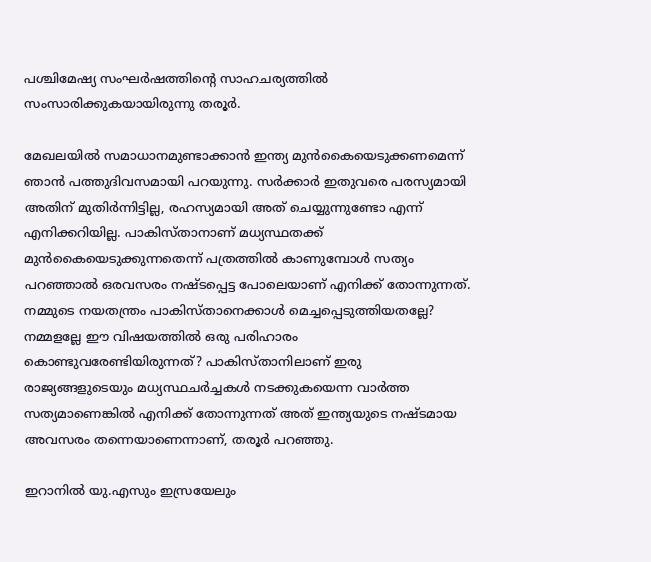പശ്ചിമേഷ്യ സംഘർഷത്തിന്‍റെ സാഹചര്യത്തിൽ സംസാരിക്കുകയായിരുന്നു തരൂർ.

മേഖലയിൽ സമാധാനമുണ്ടാക്കാൻ ഇന്ത്യ മുൻകൈയെടുക്കണമെന്ന് ഞാൻ പത്തുദിവസമായി പറയുന്നു. സർക്കാർ ഇതുവരെ പരസ്യമായി അതിന് മുതിർന്നിട്ടില്ല, രഹസ്യമായി അത് ചെയ്യുന്നുണ്ടോ എന്ന് എനിക്കറിയില്ല. പാകിസ്താനാണ് മധ്യസ്ഥതക്ക് മുൻകൈയെടുക്കുന്നതെന്ന് പത്രത്തിൽ കാണുമ്പോൾ സത്യം പറഞ്ഞാൽ ഒരവസരം നഷ്ടപ്പെട്ട പോലെയാണ് എനിക്ക് തോന്നുന്നത്. നമ്മുടെ നയതന്ത്രം പാകിസ്താനെക്കാൾ മെച്ചപ്പെടുത്തിയതല്ലേ? നമ്മളല്ലേ ഈ വിഷയത്തിൽ ഒരു പരിഹാരം കൊണ്ടുവരേണ്ടിയിരുന്നത്? പാകിസ്താനിലാണ് ഇരു രാജ്യങ്ങളുടെയും മധ്യസ്ഥചർച്ചകൾ നടക്കുകയെന്ന വാർത്ത സത്യമാണെങ്കിൽ എനിക്ക് തോന്നുന്നത് അത് ഇന്ത്യയുടെ നഷ്ടമായ അവസരം തന്നെയാണെന്നാണ്, തരൂർ പറഞ്ഞു.

ഇറാനിൽ യു.എസും ഇസ്രയേലും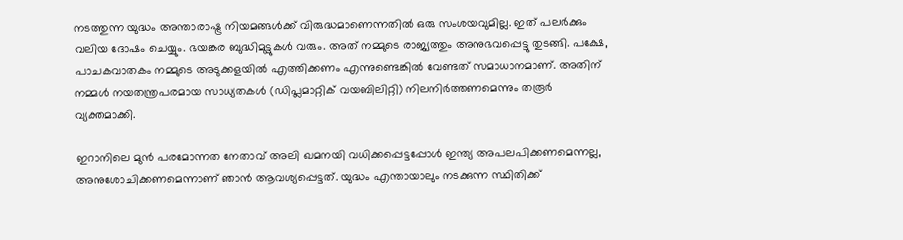നടത്തുന്ന യുദ്ധം അന്താരാഷ്ട്ര നിയമങ്ങൾക്ക് വിരുദ്ധമാണെന്നതിൽ ഒരു സംശയവുമില്ല. ഇത് പലർക്കും വലിയ ദോഷം ചെയ്യും. ഭയങ്കര ബുദ്ധിമുട്ടുകൾ വരും. അത് നമ്മുടെ രാജ്യത്തും അനുഭവപ്പെട്ടു തുടങ്ങി. പക്ഷേ, പാചകവാതകം നമ്മുടെ അടുക്കളയിൽ എത്തിക്കണം എന്നുണ്ടെങ്കിൽ വേണ്ടത് സമാധാനമാണ്. അതിന് നമ്മൾ നയതന്ത്രപരമായ സാധ്യതകൾ (ഡിപ്ലമാറ്റിക് വയബിലിറ്റി) നിലനിർത്തണമെന്നും തരൂർ വ്യക്തമാക്കി.

ഇറാനിലെ മുൻ പരമോന്നത നേതാവ് അലി ഖമനയി വധിക്കപ്പെട്ടപ്പോൾ ഇന്ത്യ അപലപിക്കണമെന്നല്ല, അനുശോചിക്കണമെന്നാണ് ഞാൻ ആവശ്യപ്പെട്ടത്. യുദ്ധം എന്തായാലും നടക്കുന്ന സ്ഥിതിക്ക്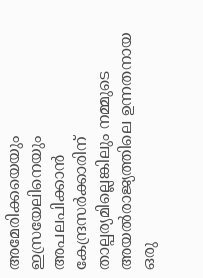അമേരിക്കയെയും ഇസ്രയേലിനെയും അപലപിക്കാൻ കേന്ദ്രസർക്കാരിന് താല്പര്യമില്ലെങ്കിലും നമ്മുടെ അയൽരാജ്യത്തിലെ ഉന്നതനായ ഒരു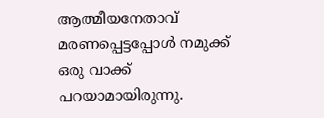ആത്മീയനേതാവ് മരണപ്പെട്ടപ്പോൾ നമുക്ക് ഒരു വാക്ക് പറയാമായിരുന്നു.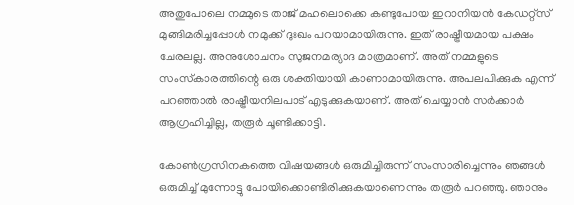അതുപോലെ നമ്മുടെ താജ് മഹലൊക്കെ കണ്ടുപോയ ഇറാനിയൻ കേഡറ്റ്‌സ് മുങ്ങിമരിച്ചപ്പോൾ നമുക്ക് ദുഃഖം പറയാമായിരുന്നു. ഇത് രാഷ്ട്രീയമായ പക്ഷം ചേരലല്ല. അനുശോചനം സുജനമര്യാദ മാത്രമാണ്. അത് നമ്മളുടെ സംസ്‌കാരത്തിന്റെ ഒരു ശക്തിയായി കാണാമായിരുന്നു. അപലപിക്കുക എന്ന് പറഞ്ഞാൽ രാഷ്ട്രീയനിലപാട് എടുക്കുകയാണ്. അത് ചെയ്യാൻ സർക്കാർ ആഗ്രഹിച്ചില്ല, തരൂർ ചൂണ്ടിക്കാട്ടി.

കോൺഗ്രസിനകത്തെ വിഷയങ്ങൾ ഒരുമിച്ചിരുന്ന് സംസാരിച്ചെന്നും ഞങ്ങൾ ഒരുമിച്ച് മുന്നോട്ടു പോയിക്കൊണ്ടിരിക്കുകയാണെന്നും തരൂർ പറഞ്ഞു. ഞാനും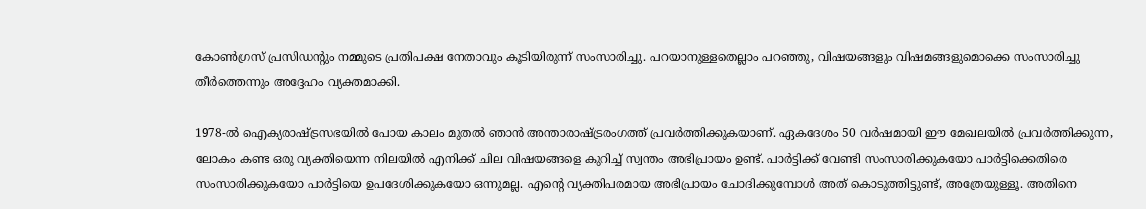കോൺഗ്രസ് പ്രസിഡന്റും നമ്മുടെ പ്രതിപക്ഷ നേതാവും കൂടിയിരുന്ന് സംസാരിച്ചു. പറയാനുള്ളതെല്ലാം പറഞ്ഞു, വിഷയങ്ങളും വിഷമങ്ങളുമൊക്കെ സംസാരിച്ചു തീർത്തെന്നും അദ്ദേഹം വ്യക്തമാക്കി.

1978-ൽ ഐക്യരാഷ്ട്രസഭയിൽ പോയ കാലം മുതൽ ഞാൻ അന്താരാഷ്ട്രരംഗത്ത് പ്രവർത്തിക്കുകയാണ്. ഏകദേശം 50 വർഷമായി ഈ മേഖലയിൽ പ്രവർത്തിക്കുന്ന, ലോകം കണ്ട ഒരു വ്യക്തിയെന്ന നിലയിൽ എനിക്ക് ചില വിഷയങ്ങളെ കുറിച്ച് സ്വന്തം അഭിപ്രായം ഉണ്ട്. പാർട്ടിക്ക് വേണ്ടി സംസാരിക്കുകയോ പാർട്ടിക്കെതിരെ സംസാരിക്കുകയോ പാർട്ടിയെ ഉപദേശിക്കുകയോ ഒന്നുമല്ല. എന്റെ വ്യക്തിപരമായ അഭിപ്രായം ചോദിക്കുമ്പോൾ അത് കൊടുത്തിട്ടുണ്ട്, അത്രേയുള്ളൂ. അതിനെ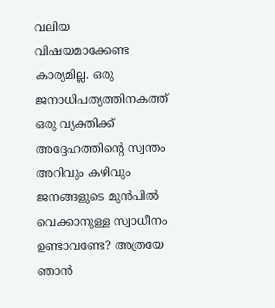വലിയ വിഷയമാക്കേണ്ട കാര്യമില്ല. ഒരു ജനാധിപത്യത്തിനകത്ത് ഒരു വ്യക്തിക്ക് അദ്ദേഹത്തിന്റെ സ്വന്തം അറിവും കഴിവും ജനങ്ങളുടെ മുൻപിൽ വെക്കാനുള്ള സ്വാധീനം ഉണ്ടാവണ്ടേ? അത്രയേ ഞാൻ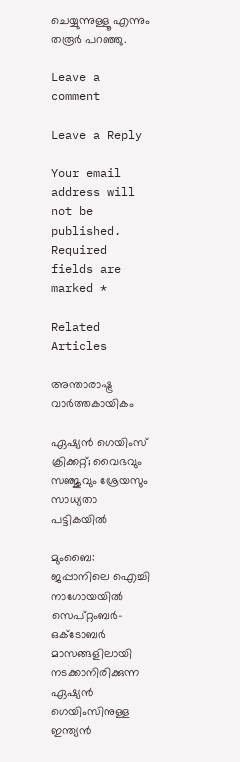ചെയ്യുന്നുള്ളൂ എന്നും തരൂർ പറഞ്ഞു.

Leave a comment

Leave a Reply

Your email address will not be published. Required fields are marked *

Related Articles

അന്താരാഷ്ട്ര വാർത്തകായികം

ഏഷ്യന്‍ ഗെയിംസ് ക്രിക്കറ്റ്; വൈഭവും സഞ്ജുവും ശ്രേയസും സാധ്യതാ പട്ടികയില്‍

മുംബൈ: ജപ്പാനിലെ ഐച്ചി നാഗോയയിൽ സെപ്റ്റംബർ-ഒക്‌ടോബർ മാസങ്ങളിലായി നടക്കാനിരിക്കുന്ന ഏഷ്യൻ ഗെയിംസിനുള്ള ഇന്ത്യൻ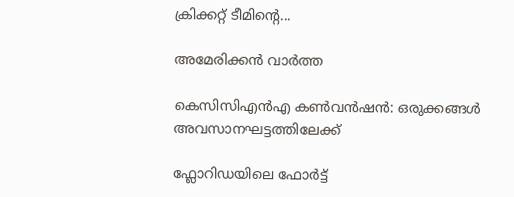ക്രിക്കറ്റ് ടീമിന്റെ...

അമേരിക്കൻ വാർത്ത

കെസിസിഎൻഎ കൺവൻഷൻ: ഒരുക്കങ്ങൾ അവസാനഘട്ടത്തിലേക്ക്

ഫ്ലോറിഡയിലെ ഫോർട്ട്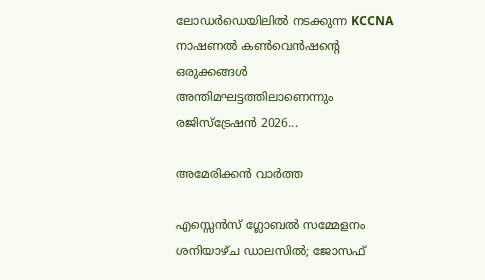ലോഡർഡെയിലിൽ നടക്കുന്ന KCCNA നാഷണൽ കൺവെൻഷന്റെ ഒരുക്കങ്ങൾ അന്തിമഘട്ടത്തിലാണെന്നും രജിസ്ട്രേഷൻ 2026...

അമേരിക്കൻ വാർത്ത

എസ്സെൻസ് ഗ്ലോബൽ സമ്മേളനം ശനിയാഴ്ച ഡാലസിൽ; ജോസഫ്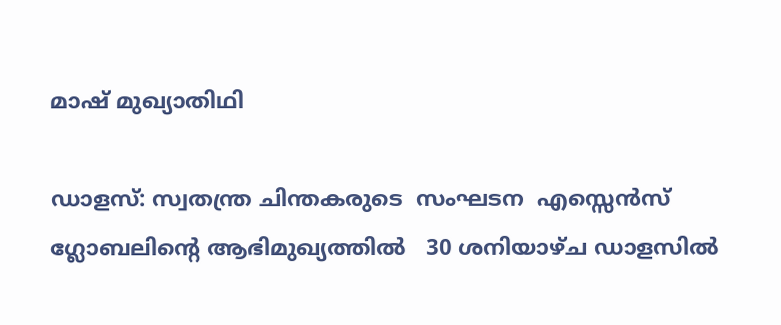മാഷ് മുഖ്യാതിഥി

ഡാളസ്: സ്വതന്ത്ര ചിന്തകരുടെ  സംഘടന  എസ്സെൻസ് ഗ്ലോബലിൻ്റെ ആഭിമുഖ്യത്തിൽ   30 ശനിയാഴ്ച ഡാളസിൽ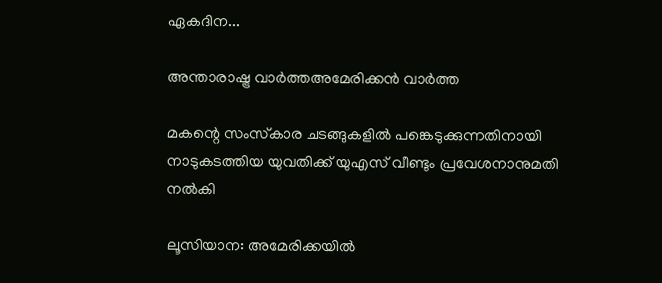ഏകദിന...

അന്താരാഷ്ട്ര വാർത്തഅമേരിക്കൻ വാർത്ത

മകന്റെ സംസ്‌കാര ചടങ്ങുകളിൽ പങ്കെടുക്കുന്നതിനായി നാടുകടത്തിയ യുവതിക്ക് യുഎസ് വീണ്ടും പ്രവേശനാനുമതി നൽകി

ലൂസിയാന: അമേരിക്കയിൽ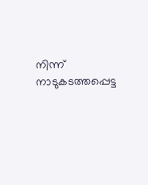നിന്ന് നാടുകടത്തപ്പെട്ട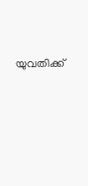യുവതിക്ക്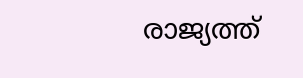രാജ്യത്ത്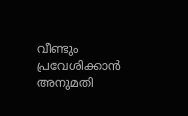വീണ്ടും പ്രവേശിക്കാൻ അനുമതി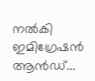നൽകി ഇമിഗ്രേഷൻ ആൻഡ്...